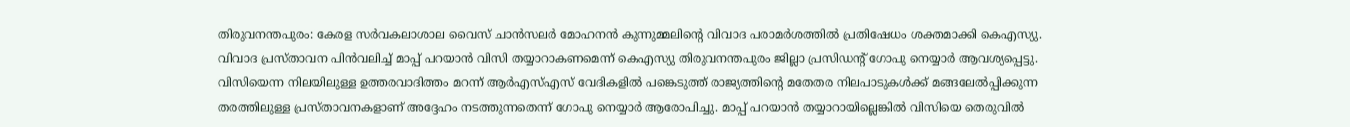തിരുവനന്തപുരം: കേരള സർവകലാശാല വൈസ് ചാൻസലർ മോഹനൻ കുന്നുമ്മലിന്റെ വിവാദ പരാമർശത്തിൽ പ്രതിഷേധം ശക്തമാക്കി കെഎസ്യു. വിവാദ പ്രസ്താവന പിൻവലിച്ച് മാപ്പ് പറയാൻ വിസി തയ്യാറാകണമെന്ന് കെഎസ്യു തിരുവനന്തപുരം ജില്ലാ പ്രസിഡന്റ് ഗോപു നെയ്യാർ ആവശ്യപ്പെട്ടു.
വിസിയെന്ന നിലയിലുള്ള ഉത്തരവാദിത്തം മറന്ന് ആർഎസ്എസ് വേദികളിൽ പങ്കെടുത്ത് രാജ്യത്തിന്റെ മതേതര നിലപാടുകൾക്ക് മങ്ങലേൽപ്പിക്കുന്ന തരത്തിലുള്ള പ്രസ്താവനകളാണ് അദ്ദേഹം നടത്തുന്നതെന്ന് ഗോപു നെയ്യാർ ആരോപിച്ചു. മാപ്പ് പറയാൻ തയ്യാറായില്ലെങ്കിൽ വിസിയെ തെരുവിൽ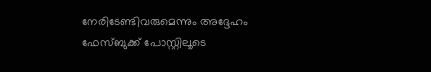നേരിടേണ്ടിവരുമെന്നും അദ്ദേഹം ഫേസ്ബുക്ക് പോസ്റ്റിലൂടെ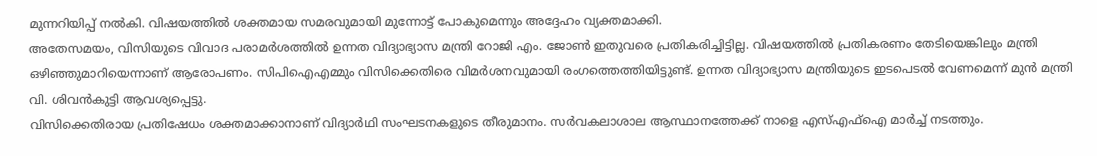മുന്നറിയിപ്പ് നൽകി. വിഷയത്തിൽ ശക്തമായ സമരവുമായി മുന്നോട്ട് പോകുമെന്നും അദ്ദേഹം വ്യക്തമാക്കി.
അതേസമയം, വിസിയുടെ വിവാദ പരാമർശത്തിൽ ഉന്നത വിദ്യാഭ്യാസ മന്ത്രി റോജി എം. ജോൺ ഇതുവരെ പ്രതികരിച്ചിട്ടില്ല. വിഷയത്തിൽ പ്രതികരണം തേടിയെങ്കിലും മന്ത്രി ഒഴിഞ്ഞുമാറിയെന്നാണ് ആരോപണം. സിപിഐഎമ്മും വിസിക്കെതിരെ വിമർശനവുമായി രംഗത്തെത്തിയിട്ടുണ്ട്. ഉന്നത വിദ്യാഭ്യാസ മന്ത്രിയുടെ ഇടപെടൽ വേണമെന്ന് മുൻ മന്ത്രി വി. ശിവൻകുട്ടി ആവശ്യപ്പെട്ടു.
വിസിക്കെതിരായ പ്രതിഷേധം ശക്തമാക്കാനാണ് വിദ്യാർഥി സംഘടനകളുടെ തീരുമാനം. സർവകലാശാല ആസ്ഥാനത്തേക്ക് നാളെ എസ്എഫ്ഐ മാർച്ച് നടത്തും.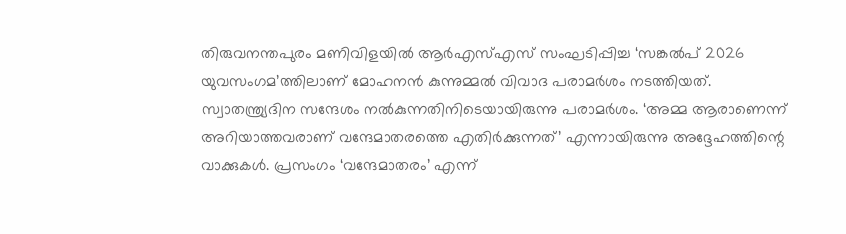തിരുവനന്തപുരം മണിവിളയിൽ ആർഎസ്എസ് സംഘടിപ്പിച്ച ‘സങ്കൽപ് 2026 യുവസംഗമ’ത്തിലാണ് മോഹനൻ കുന്നുമ്മൽ വിവാദ പരാമർശം നടത്തിയത്. സ്വാതന്ത്ര്യദിന സന്ദേശം നൽകുന്നതിനിടെയായിരുന്നു പരാമർശം. ‘അമ്മ ആരാണെന്ന് അറിയാത്തവരാണ് വന്ദേമാതരത്തെ എതിർക്കുന്നത്’ എന്നായിരുന്നു അദ്ദേഹത്തിന്റെ വാക്കുകൾ. പ്രസംഗം ‘വന്ദേമാതരം’ എന്ന്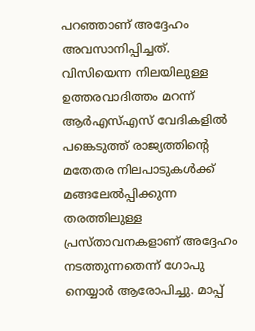പറഞ്ഞാണ് അദ്ദേഹം അവസാനിപ്പിച്ചത്.
വിസിയെന്ന നിലയിലുള്ള ഉത്തരവാദിത്തം മറന്ന് ആർഎസ്എസ് വേദികളിൽ പങ്കെടുത്ത് രാജ്യത്തിന്റെ മതേതര നിലപാടുകൾക്ക് മങ്ങലേൽപ്പിക്കുന്ന തരത്തിലുള്ള പ്രസ്താവനകളാണ് അദ്ദേഹം നടത്തുന്നതെന്ന് ഗോപു നെയ്യാർ ആരോപിച്ചു. മാപ്പ്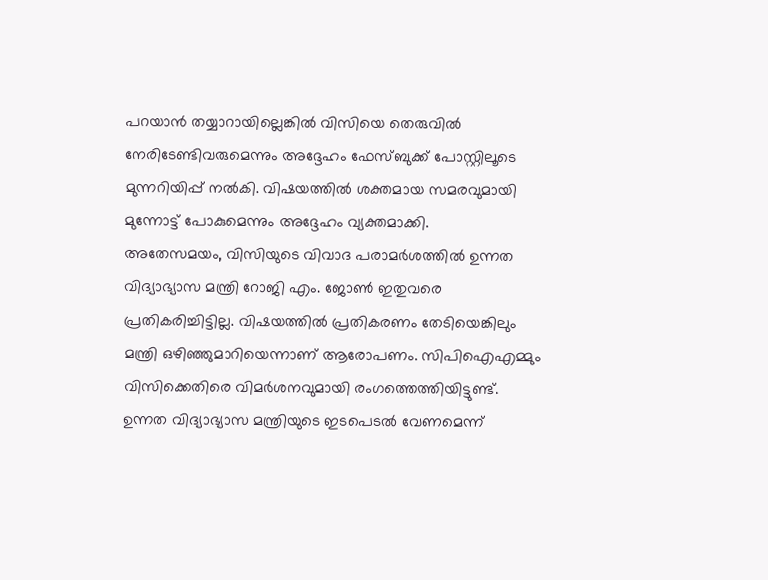പറയാൻ തയ്യാറായില്ലെങ്കിൽ വിസിയെ തെരുവിൽ നേരിടേണ്ടിവരുമെന്നും അദ്ദേഹം ഫേസ്ബുക്ക് പോസ്റ്റിലൂടെ മുന്നറിയിപ്പ് നൽകി. വിഷയത്തിൽ ശക്തമായ സമരവുമായി മുന്നോട്ട് പോകുമെന്നും അദ്ദേഹം വ്യക്തമാക്കി.
അതേസമയം, വിസിയുടെ വിവാദ പരാമർശത്തിൽ ഉന്നത വിദ്യാഭ്യാസ മന്ത്രി റോജി എം. ജോൺ ഇതുവരെ പ്രതികരിച്ചിട്ടില്ല. വിഷയത്തിൽ പ്രതികരണം തേടിയെങ്കിലും മന്ത്രി ഒഴിഞ്ഞുമാറിയെന്നാണ് ആരോപണം. സിപിഐഎമ്മും വിസിക്കെതിരെ വിമർശനവുമായി രംഗത്തെത്തിയിട്ടുണ്ട്. ഉന്നത വിദ്യാഭ്യാസ മന്ത്രിയുടെ ഇടപെടൽ വേണമെന്ന്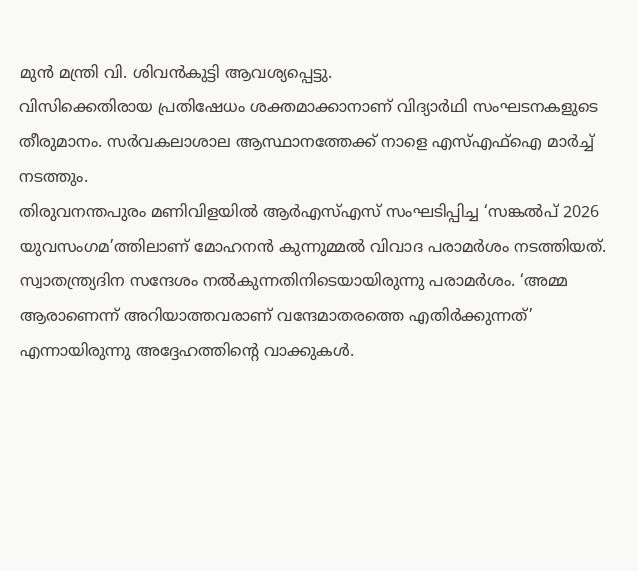മുൻ മന്ത്രി വി. ശിവൻകുട്ടി ആവശ്യപ്പെട്ടു.
വിസിക്കെതിരായ പ്രതിഷേധം ശക്തമാക്കാനാണ് വിദ്യാർഥി സംഘടനകളുടെ തീരുമാനം. സർവകലാശാല ആസ്ഥാനത്തേക്ക് നാളെ എസ്എഫ്ഐ മാർച്ച് നടത്തും.
തിരുവനന്തപുരം മണിവിളയിൽ ആർഎസ്എസ് സംഘടിപ്പിച്ച ‘സങ്കൽപ് 2026 യുവസംഗമ’ത്തിലാണ് മോഹനൻ കുന്നുമ്മൽ വിവാദ പരാമർശം നടത്തിയത്. സ്വാതന്ത്ര്യദിന സന്ദേശം നൽകുന്നതിനിടെയായിരുന്നു പരാമർശം. ‘അമ്മ ആരാണെന്ന് അറിയാത്തവരാണ് വന്ദേമാതരത്തെ എതിർക്കുന്നത്’ എന്നായിരുന്നു അദ്ദേഹത്തിന്റെ വാക്കുകൾ.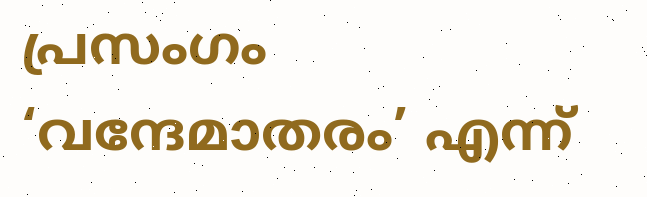പ്രസംഗം ‘വന്ദേമാതരം’ എന്ന്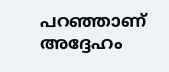പറഞ്ഞാണ് അദ്ദേഹം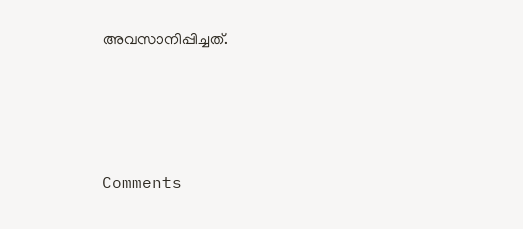അവസാനിപ്പിച്ചത്.







Comments